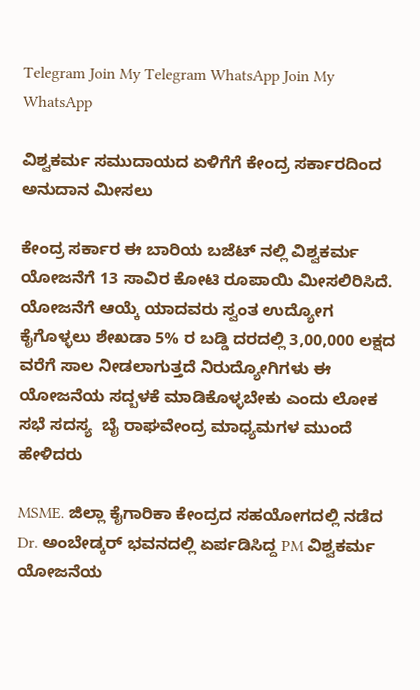Telegram Join My Telegram WhatsApp Join My WhatsApp

ವಿಶ್ವಕರ್ಮ ಸಮುದಾಯದ ಏಳಿಗೆಗೆ ಕೇಂದ್ರ ಸರ್ಕಾರದಿಂದ ಅನುದಾನ ಮೀಸಲು

ಕೇಂದ್ರ ಸರ್ಕಾರ ಈ ಬಾರಿಯ ಬಜೆಟ್ ನಲ್ಲಿ ವಿಶ್ವಕರ್ಮ ಯೋಜನೆಗೆ 13 ಸಾವಿರ ಕೋಟಿ ರೂಪಾಯಿ ಮೀಸಲಿರಿಸಿದೆ. ಯೋಜನೆಗೆ ಆಯ್ಕೆ ಯಾದವರು ಸ್ವಂತ ಉದ್ಯೋಗ ಕೈಗೊಳ್ಳಲು ಶೇಖಡಾ 5% ರ ಬಡ್ಡಿ ದರದಲ್ಲಿ 3,00,000 ಲಕ್ಷದ ವರೆಗೆ ಸಾಲ ನೀಡಲಾಗುತ್ತದೆ ನಿರುದ್ಯೋಗಿಗಳು ಈ ಯೋಜನೆಯ ಸದ್ಬಳಕೆ ಮಾಡಿಕೊಳ್ಳಬೇಕು ಎಂದು ಲೋಕ ಸಭೆ ಸದಸ್ಯ  ಬೈ ರಾಘವೇಂದ್ರ ಮಾಧ್ಯಮಗಳ ಮುಂದೆ ಹೇಳಿದರು

MSME. ಜಿಲ್ಲಾ ಕೈಗಾರಿಕಾ ಕೇಂದ್ರದ ಸಹಯೋಗದಲ್ಲಿ ನಡೆದ Dr. ಅಂಬೇಡ್ಕರ್ ಭವನದಲ್ಲಿ ಏರ್ಪಡಿಸಿದ್ದ PM ವಿಶ್ವಕರ್ಮ ಯೋಜನೆಯ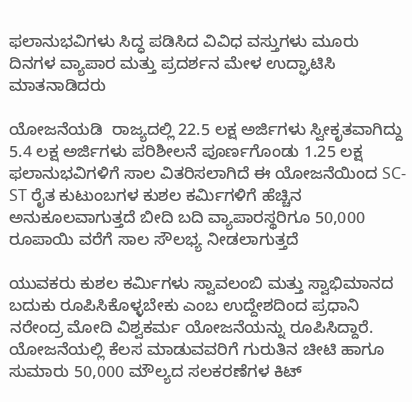ಫಲಾನುಭವಿಗಳು ಸಿದ್ಧ ಪಡಿಸಿದ ವಿವಿಧ ವಸ್ತುಗಳು ಮೂರು ದಿನಗಳ ವ್ಯಾಪಾರ ಮತ್ತು ಪ್ರದರ್ಶನ ಮೇಳ ಉದ್ಘಾಟಿಸಿ ಮಾತನಾಡಿದರು

ಯೋಜನೆಯಡಿ  ರಾಜ್ಯದಲ್ಲಿ 22.5 ಲಕ್ಷ ಅರ್ಜಿಗಳು ಸ್ವೀಕೃತವಾಗಿದ್ದು 5.4 ಲಕ್ಷ ಅರ್ಜಿಗಳು ಪರಿಶೀಲನೆ ಪೂರ್ಣಗೊಂಡು 1.25 ಲಕ್ಷ ಫಲಾನುಭವಿಗಳಿಗೆ ಸಾಲ ವಿತರಿಸಲಾಗಿದೆ ಈ ಯೋಜನೆಯಿಂದ SC-ST ರೈತ ಕುಟುಂಬಗಳ ಕುಶಲ ಕರ್ಮಿಗಳಿಗೆ ಹೆಚ್ಚಿನ ಅನುಕೂಲವಾಗುತ್ತದೆ ಬೀದಿ ಬದಿ ವ್ಯಾಪಾರಸ್ಥರಿಗೂ 50,000 ರೂಪಾಯಿ ವರೆಗೆ ಸಾಲ ಸೌಲಭ್ಯ ನೀಡಲಾಗುತ್ತದೆ

ಯುವಕರು ಕುಶಲ ಕರ್ಮಿಗಳು ಸ್ವಾವಲಂಬಿ ಮತ್ತು ಸ್ವಾಭಿಮಾನದ ಬದುಕು ರೂಪಿಸಿಕೊಳ್ಳಬೇಕು ಎಂಬ ಉದ್ದೇಶದಿಂದ ಪ್ರಧಾನಿ ನರೇಂದ್ರ ಮೋದಿ ವಿಶ್ವಕರ್ಮ ಯೋಜನೆಯನ್ನು ರೂಪಿಸಿದ್ದಾರೆ. ಯೋಜನೆಯಲ್ಲಿ ಕೆಲಸ ಮಾಡುವವರಿಗೆ ಗುರುತಿನ ಚೀಟಿ ಹಾಗೂ ಸುಮಾರು 50,000 ಮೌಲ್ಯದ ಸಲಕರಣೆಗಳ ಕಿಟ್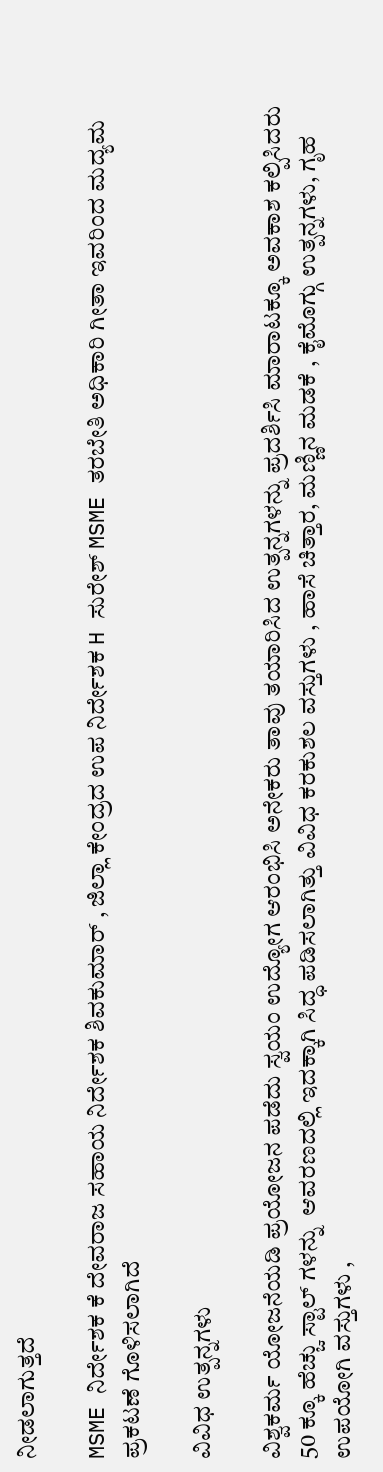ನೀಡಲಾಗುತ್ತದೆ

MSME ನಿರ್ದೇಶಕ ಕೆ ದೇವರಾಜ ಸಹಾಯ ನಿರ್ದೇಶಕ ಶಿವಕುಮಾರ್ , ಜಿಲ್ಲಾ ಕೇಂದ್ರದ ಉಪ ನಿರ್ದೇಶಕ H ಸುರೇಶ್ MSME ತರಬೇತಿ ಅಧಿಕಾರಿ ಗೀತಾ ಇವರಿಂದ ಮದ್ಯಮ ಪ್ರಕಟಣೆ ಗೊಳಿಸಲಾಗಿದೆ

ವಿವಿಧ ಉತ್ಪನ್ನಗಳು

ವಿಶ್ವಕರ್ಮ ಯೋಜನೆಯಡಿ ಪ್ರಯೋಜನ ಪಡೆದು ಸ್ವಯಂ ಉದ್ಯೋಗ ಆರಂಭಿಸಿ ಅನೇಕರು ತಾವು ತಯಾರಿಸಿದ ಉತ್ಪನ್ನಗಳನ್ನು ಪ್ರದರ್ಶಿಸಿ ಮಾರಾಟಕ್ಕೂ ಅವಕಾಶ ಕಲ್ಪಿಸಿದರು 50 ಕ್ಕೂ ಹೆಚ್ಚು ಸ್ಟಾಲ್ ಗಳನ್ನು  ಆವರಣದಲ್ಲಿ ಇದಕ್ಕಾಗಿ ಸಿದ್ಧ ಪಡಿಸಲಾಗಿತ್ತು ವಿವಿಧ ಕರಕುಶಲ ವಸ್ತುಗಳು , ಹಾಸೆ ಚಿತ್ತಾರ, ಮಣ್ಣಿನ ಮಡಕೆ , ಕೈಮೊಗ್ಗು ಉತ್ಪನ್ನಗಳು, ಗೃಹ ಉಪಯೋಗಿ ವಸ್ತುಗಳು ,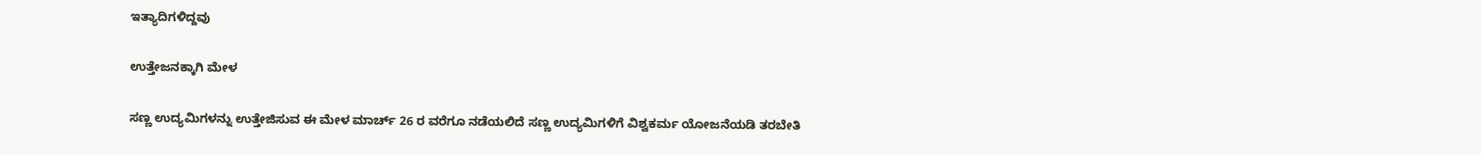ಇತ್ಯಾದಿಗಳಿದ್ದವು

ಉತ್ತೇಜನಕ್ಕಾಗಿ ಮೇಳ

ಸಣ್ಣ ಉದ್ಯಮಿಗಳನ್ನು ಉತ್ತೇಜಿಸುವ ಈ ಮೇಳ ಮಾರ್ಚ್ 26 ರ ವರೆಗೂ ನಡೆಯಲಿದೆ ಸಣ್ಣ ಉದ್ಯಮಿಗಳಿಗೆ ವಿಶ್ವಕರ್ಮ ಯೋಜನೆಯಡಿ ತರಬೇತಿ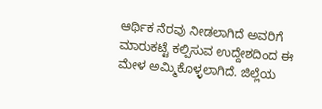ಆರ್ಥಿಕ ನೆರವು ನೀಡಲಾಗಿದೆ ಅವರಿಗೆ ಮಾರುಕಟ್ಟೆ ಕಲ್ಪಿಸುವ ಉದ್ದೇಶದಿಂದ ಈ ಮೇಳ ಅಮ್ಮಿಕೊಳ್ಳಲಾಗಿದೆ. ಜಿಲ್ಲೆಯ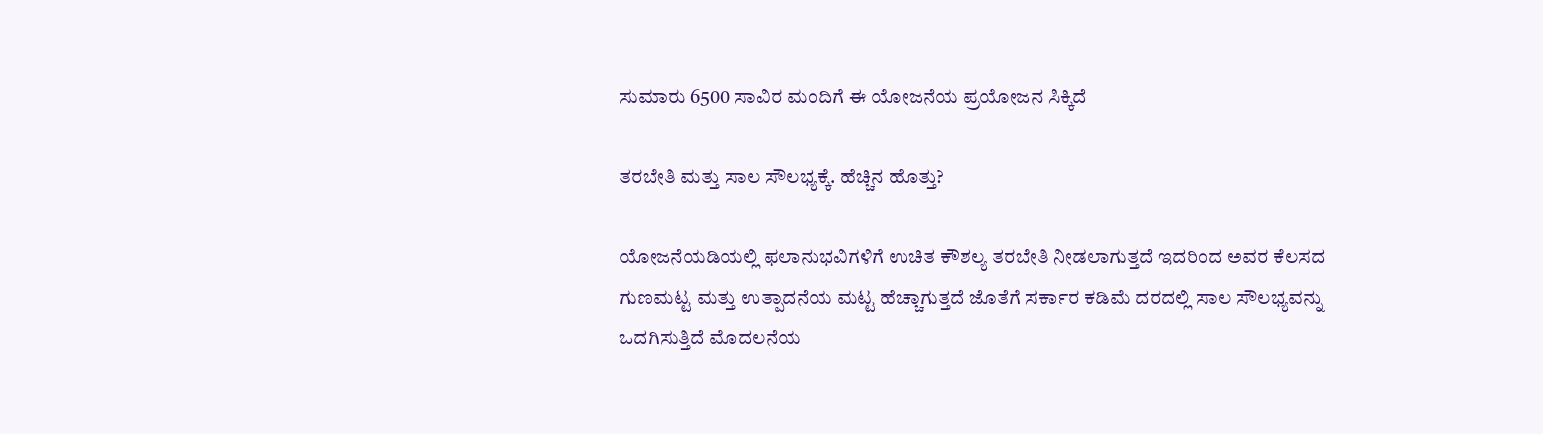ಸುಮಾರು 6500 ಸಾವಿರ ಮಂದಿಗೆ ಈ ಯೋಜನೆಯ ಪ್ರಯೋಜನ ಸಿಕ್ಕಿದೆ

ತರಬೇತಿ ಮತ್ತು ಸಾಲ ಸೌಲಭ್ಯಕ್ಕೆ. ಹೆಚ್ಚಿನ ಹೊತ್ತು?

ಯೋಜನೆಯಡಿಯಲ್ಲಿ ಫಲಾನುಭವಿಗಳಿಗೆ ಉಚಿತ ಕೌಶಲ್ಯ ತರಬೇತಿ ನೀಡಲಾಗುತ್ತದೆ ಇದರಿಂದ ಅವರ ಕೆಲಸದ ಗುಣಮಟ್ಟ ಮತ್ತು ಉತ್ಪಾದನೆಯ ಮಟ್ಟ ಹೆಚ್ಚಾಗುತ್ತದೆ ಜೊತೆಗೆ ಸರ್ಕಾರ ಕಡಿಮೆ ದರದಲ್ಲಿ ಸಾಲ ಸೌಲಭ್ಯವನ್ನು ಒದಗಿಸುತ್ತಿದೆ ಮೊದಲನೆಯ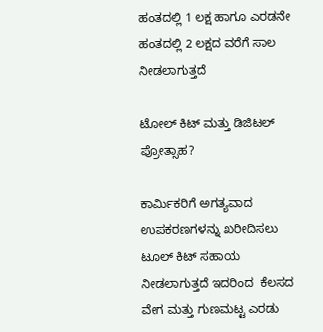ಹಂತದಲ್ಲಿ 1 ಲಕ್ಷ ಹಾಗೂ ಎರಡನೇ ಹಂತದಲ್ಲಿ 2 ಲಕ್ಷದ ವರೆಗೆ ಸಾಲ ನೀಡಲಾಗುತ್ತದೆ

ಟೋಲ್ ಕಿಟ್ ಮತ್ತು ಡಿಜಿಟಲ್ ಪ್ರೋತ್ಸಾಹ?

ಕಾರ್ಮಿಕರಿಗೆ ಅಗತ್ಯವಾದ ಉಪಕರಣಗಳನ್ನು ಖರೀದಿಸಲು ಟೂಲ್ ಕಿಟ್ ಸಹಾಯ ನೀಡಲಾಗುತ್ತದೆ ಇದರಿಂದ  ಕೆಲಸದ ವೇಗ ಮತ್ತು ಗುಣಮಟ್ಟ ಎರಡು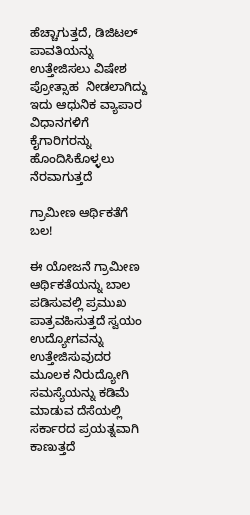ಹೆಚ್ಚಾಗುತ್ತದೆ, ಡಿಜಿಟಲ್ ಪಾವತಿಯನ್ನು ಉತ್ತೇಜಿಸಲು ವಿಷೇಶ ಪ್ರೋತ್ಸಾಹ  ನೀಡಲಾಗಿದ್ದು ಇದು ಆಧುನಿಕ ವ್ಯಾಪಾರ ವಿಧಾನಗಳಿಗೆ ಕೈಗಾರಿಗರನ್ನು ಹೊಂದಿಸಿಕೊಳ್ಳಲು ನೆರವಾಗುತ್ತದೆ

ಗ್ರಾಮೀಣ ಆರ್ಥಿಕತೆಗೆ ಬಲ!

ಈ ಯೋಜನೆ ಗ್ರಾಮೀಣ ಆರ್ಥಿಕತೆಯನ್ನು ಬಾಲ ಪಡಿಸುವಲ್ಲಿ ಪ್ರಮುಖ ಪಾತ್ರವಹಿಸುತ್ತದೆ ಸ್ವಯಂ ಉದ್ಯೋಗವನ್ನು ಉತ್ತೇಜಿಸುವುದರ ಮೂಲಕ ನಿರುದ್ಯೋಗಿ ಸಮಸ್ಯೆಯನ್ನು ಕಡಿಮೆ ಮಾಡುವ ದೆಸೆಯಲ್ಲಿ ಸರ್ಕಾರದ ಪ್ರಯತ್ನವಾಗಿ ಕಾಣುತ್ತದೆ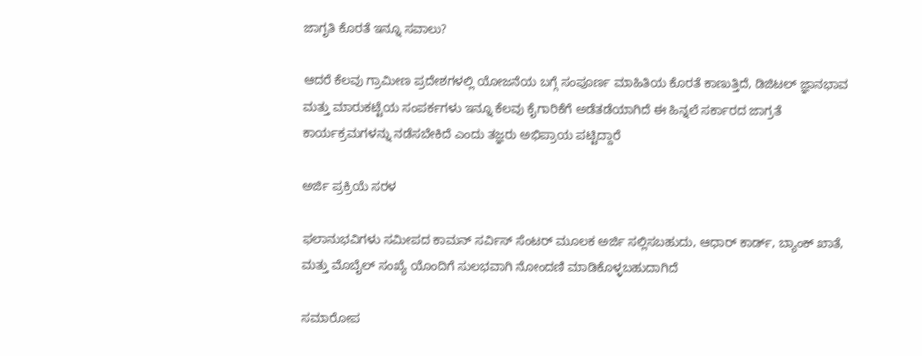ಜಾಗೃತಿ ಕೊರತೆ ಇನ್ನೂ ಸವಾಲು?

ಆದರೆ ಕೆಲವು ಗ್ರಾಮೀಣ ಪ್ರದೇಶಗಳಲ್ಲಿ ಯೋಜನೆಯ ಬಗ್ಗೆ ಸಂಪೂರ್ಣ ಮಾಹಿತಿಯ ಕೊರತೆ ಕಾಣುತ್ತಿದೆ, ಡಿಜಿಟಲ್ ಜ್ಞಾನಭಾವ ಮತ್ತು ಮಾರುಕಟ್ಟೆಯ ಸಂಪರ್ಕಗಳು ಇನ್ನೂ ಕೆಲವು ಕೈಗಾರಿಕೆಗೆ ಅಡೆತಡೆಯಾಗಿದೆ ಈ ಹಿನ್ನಲೆ ಸರ್ಕಾರದ ಜಾಗ್ರತೆ ಕಾರ್ಯಕ್ರಮಗಳನ್ನು ನಡೆಸಬೇಕಿದೆ ಎಂದು ತಜ್ಞರು ಅಭಿಪ್ರಾಯ ಪಟ್ಟಿದ್ದಾರೆ

ಅರ್ಜಿ ಪ್ರಕ್ರಿಯೆ ಸರಳ

ಫಲಾನುಭವಿಗಳು ಸಮೀಪದ ಕಾಮನ್ ಸರ್ವಿಸ್ ಸೆಂಟರ್ ಮೂಲಕ ಅರ್ಜಿ ಸಲ್ಲಿಸಬಹುದು, ಆಧಾರ್ ಕಾರ್ಡ್, ಬ್ಯಾಂಕ್ ಖಾತೆ, ಮತ್ತು ಮೊಬೈಲ್ ಸಂಖ್ಯೆ ಯೊಂದಿಗೆ ಸುಲಭವಾಗಿ ನೋಂದಣಿ ಮಾಡಿಕೊಳ್ಳಬಹುದಾಗಿದೆ

ಸಮಾರೋಪ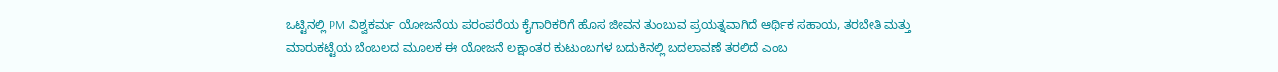ಒಟ್ಟಿನಲ್ಲಿ PM ವಿಶ್ವಕರ್ಮ ಯೋಜನೆಯ ಪರಂಪರೆಯ ಕೈಗಾರಿಕರಿಗೆ ಹೊಸ ಜೀವನ ತುಂಬುವ ಪ್ರಯತ್ನವಾಗಿದೆ ಆರ್ಥಿಕ ಸಹಾಯ, ತರಬೇತಿ ಮತ್ತು ಮಾರುಕಟ್ಟೆಯ ಬೆಂಬಲದ ಮೂಲಕ ಈ ಯೋಜನೆ ಲಕ್ಷಾಂತರ ಕುಟುಂಬಗಳ ಬದುಕಿನಲ್ಲಿ ಬದಲಾವಣೆ ತರಲಿದೆ ಎಂಬ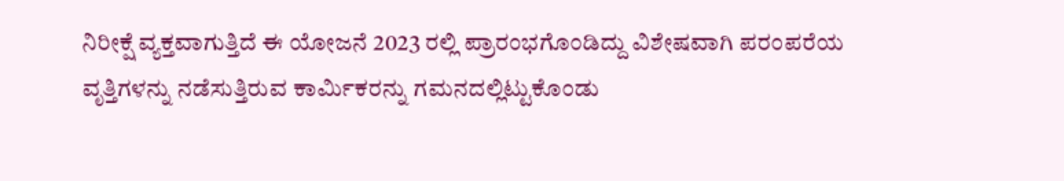ನಿರೀಕ್ಷೆ ವ್ಯಕ್ತವಾಗುತ್ತಿದೆ ಈ ಯೋಜನೆ 2023 ರಲ್ಲಿ ಪ್ರಾರಂಭಗೊಂಡಿದ್ದು ವಿಶೇಷವಾಗಿ ಪರಂಪರೆಯ ವೃತ್ತಿಗಳನ್ನು ನಡೆಸುತ್ತಿರುವ ಕಾರ್ಮಿಕರನ್ನು ಗಮನದಲ್ಲಿಟ್ಟುಕೊಂಡು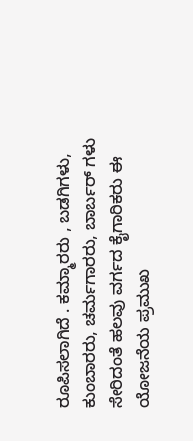ರೂಪಿಸಲಾಗಿದೆ . ಕಮ್ಮಾರರು , ಬಡಗಿಗಳು, ಕುಂಬಾರರು, ಚರ್ಮಗಾರರು, ಬಾರ್ಬರ್ ಗಳು ಸೇರಿದಂತೆ ಹಲವು ವರ್ಗದ ಕೈಗಾರಿಕರು ಈ ಯೋಜನೆಯ ಪ್ರಮುಖ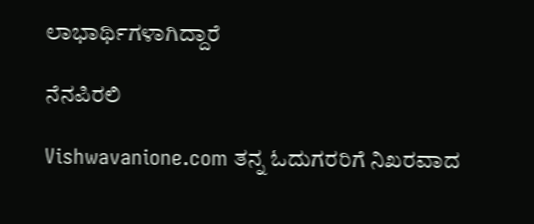ಲಾಭಾರ್ಥಿಗಳಾಗಿದ್ದಾರೆ

ನೆನಪಿರಲಿ

Vishwavanione.com ತನ್ನ ಓದುಗರರಿಗೆ ನಿಖರವಾದ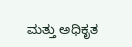ಮತ್ತು ಅಧಿಕೃತ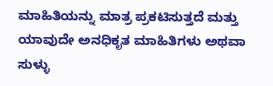ಮಾಹಿತಿಯನ್ನು ಮಾತ್ರ ಪ್ರಕಟಿಸುತ್ತದೆ ಮತ್ತು ಯಾವುದೇ ಅನಧಿಕೃತ ಮಾಹಿತಿಗಳು ಅಥವಾ ಸುಳ್ಳು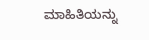ಮಾಹಿತಿಯನ್ನು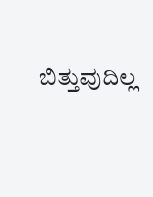ಬಿತ್ತುವುದಿಲ್ಲ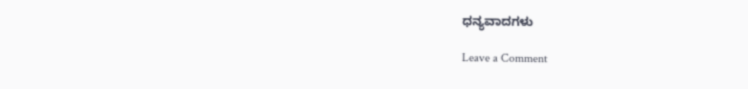ಧನ್ಯವಾದಗಳು

Leave a Comment